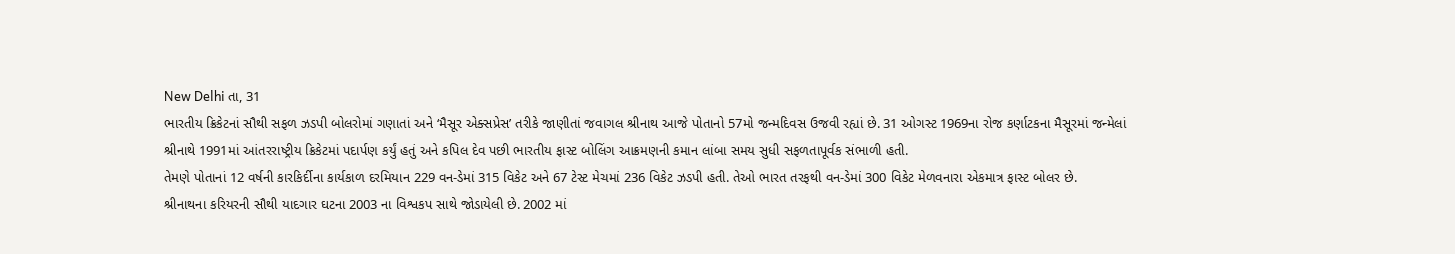New Delhi તા, 31
ભારતીય ક્રિકેટનાં સૌથી સફળ ઝડપી બોલરોમાં ગણાતાં અને ‘મૈસૂર એક્સપ્રેસ’ તરીકે જાણીતાં જવાગલ શ્રીનાથ આજે પોતાનો 57મો જન્મદિવસ ઉજવી રહ્યાં છે. 31 ઓગસ્ટ 1969ના રોજ કર્ણાટકના મૈસૂરમાં જન્મેલાં શ્રીનાથે 1991માં આંતરરાષ્ટ્રીય ક્રિકેટમાં પદાર્પણ કર્યું હતું અને કપિલ દેવ પછી ભારતીય ફાસ્ટ બોલિંગ આક્રમણની કમાન લાંબા સમય સુધી સફળતાપૂર્વક સંભાળી હતી.
તેમણે પોતાનાં 12 વર્ષની કારકિર્દીના કાર્યકાળ દરમિયાન 229 વન-ડેમાં 315 વિકેટ અને 67 ટેસ્ટ મેચમાં 236 વિકેટ ઝડપી હતી. તેઓ ભારત તરફથી વન-ડેમાં 300 વિકેટ મેળવનારા એકમાત્ર ફાસ્ટ બોલર છે.
શ્રીનાથના કરિયરની સૌથી યાદગાર ઘટના 2003 ના વિશ્વકપ સાથે જોડાયેલી છે. 2002 માં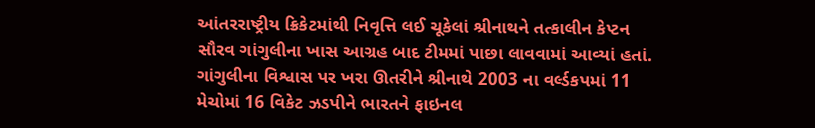આંતરરાષ્ટ્રીય ક્રિકેટમાંથી નિવૃત્તિ લઈ ચૂકેલાં શ્રીનાથને તત્કાલીન કેપ્ટન સૌરવ ગાંગુલીના ખાસ આગ્રહ બાદ ટીમમાં પાછા લાવવામાં આવ્યાં હતાં.
ગાંગુલીના વિશ્વાસ પર ખરા ઊતરીને શ્રીનાથે 2003 ના વર્લ્ડકપમાં 11 મેચોમાં 16 વિકેટ ઝડપીને ભારતને ફાઇનલ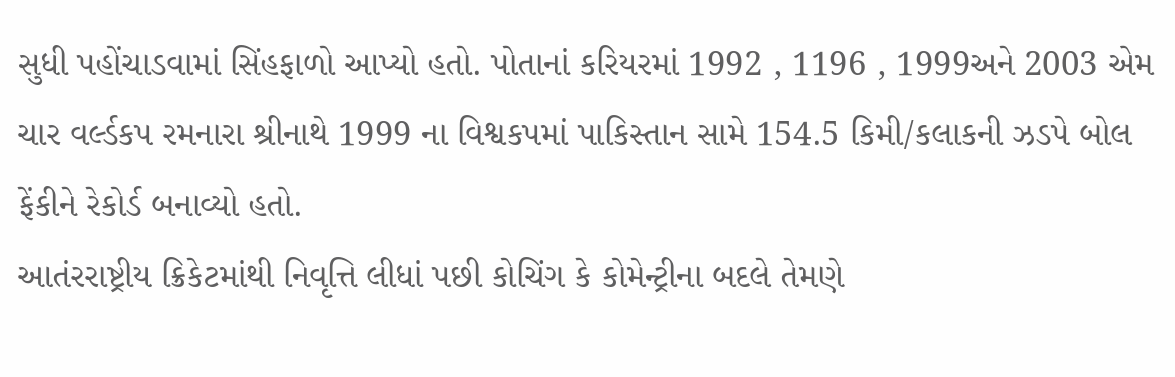સુધી પહોંચાડવામાં સિંહફાળો આપ્યો હતો. પોતાનાં કરિયરમાં 1992 , 1196 , 1999અને 2003 એમ ચાર વર્લ્ડકપ રમનારા શ્રીનાથે 1999 ના વિશ્વકપમાં પાકિસ્તાન સામે 154.5 કિમી/કલાકની ઝડપે બોલ ફેંકીને રેકોર્ડ બનાવ્યો હતો.
આતંરરાષ્ટ્રીય ક્રિકેટમાંથી નિવૃત્તિ લીધાં પછી કોચિંગ કે કોમેન્ટ્રીના બદલે તેમણે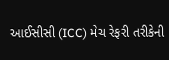આઈસીસી (ICC) મેચ રેફરી તરીકેની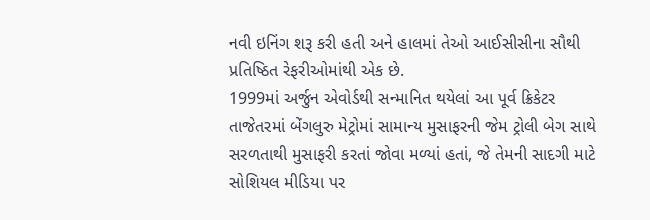નવી ઇનિંગ શરૂ કરી હતી અને હાલમાં તેઓ આઈસીસીના સૌથી પ્રતિષ્ઠિત રેફરીઓમાંથી એક છે.
1999માં અર્જુન એવોર્ડથી સન્માનિત થયેલાં આ પૂર્વ ક્રિકેટર તાજેતરમાં બેંગલુરુ મેટ્રોમાં સામાન્ય મુસાફરની જેમ ટ્રોલી બેગ સાથે સરળતાથી મુસાફરી કરતાં જોવા મળ્યાં હતાં, જે તેમની સાદગી માટે સોશિયલ મીડિયા પર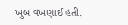ખુબ વખણાઈ હતી.